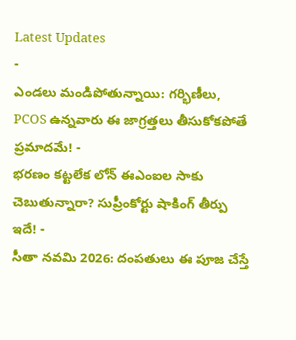Latest Updates
-
ఎండలు మండిపోతున్నాయి: గర్భిణీలు, PCOS ఉన్నవారు ఈ జాగ్రత్తలు తీసుకోకపోతే ప్రమాదమే! -
భరణం కట్టలేక లోన్ ఈఎంఐల సాకు చెబుతున్నారా? సుప్రీంకోర్టు షాకింగ్ తీర్పు ఇదే! -
సీతా నవమి 2026: దంపతులు ఈ పూజ చేస్తే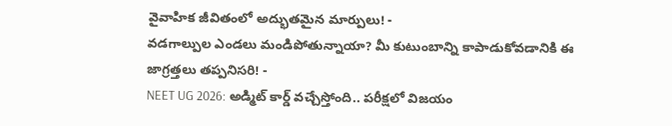వైవాహిక జీవితంలో అద్భుతమైన మార్పులు! -
వడగాల్పుల ఎండలు మండిపోతున్నాయా? మీ కుటుంబాన్ని కాపాడుకోవడానికి ఈ జాగ్రత్తలు తప్పనిసరి! -
NEET UG 2026: అడ్మిట్ కార్డ్ వచ్చేస్తోంది.. పరీక్షలో విజయం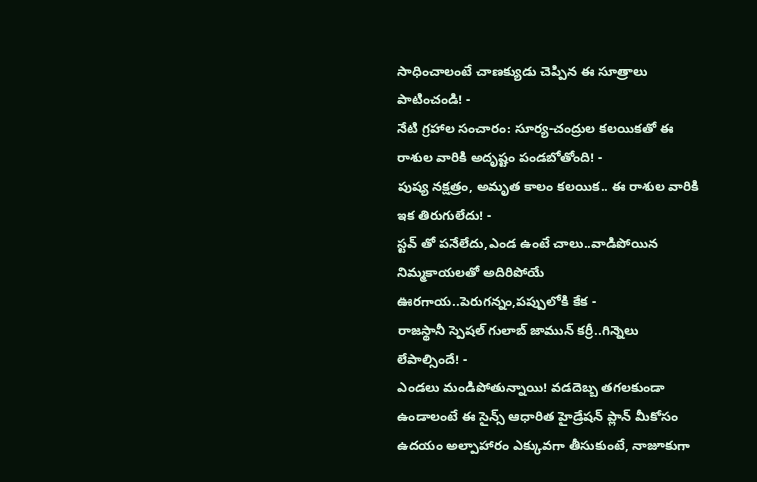సాధించాలంటే చాణక్యుడు చెప్పిన ఈ సూత్రాలు పాటించండి! -
నేటి గ్రహాల సంచారం: సూర్య-చంద్రుల కలయికతో ఈ రాశుల వారికి అదృష్టం పండబోతోంది! -
పుష్య నక్షత్రం, అమృత కాలం కలయిక.. ఈ రాశుల వారికి ఇక తిరుగులేదు! -
స్టవ్ తో పనేలేదు,ఎండ ఉంటే చాలు..వాడిపోయిన నిమ్మకాయలతో అదిరిపోయే ఊరగాయ..పెరుగన్నం,పప్పులోకి కేక -
రాజస్థానీ స్పెషల్ గులాబ్ జామున్ కర్రీ..గిన్నెలు లేపాల్సిందే! -
ఎండలు మండిపోతున్నాయి! వడదెబ్బ తగలకుండా ఉండాలంటే ఈ సైన్స్ ఆధారిత హైడ్రేషన్ ప్లాన్ మీకోసం
ఉదయం అల్పాహారం ఎక్కువగా తీసుకుంటే, నాజూకుగా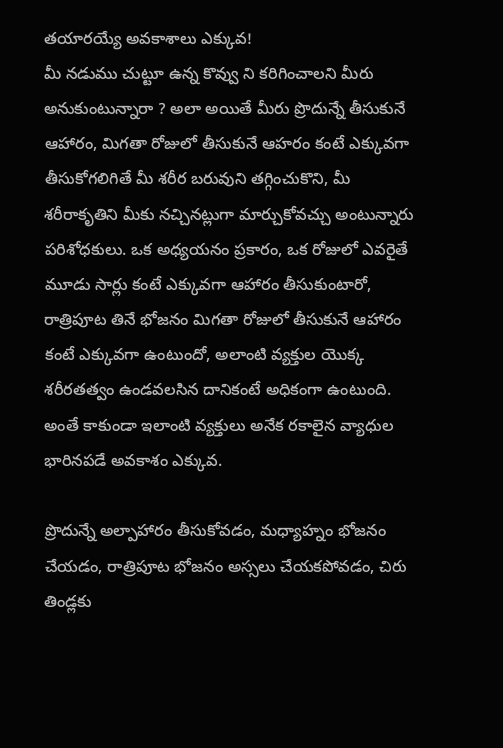తయారయ్యే అవకాశాలు ఎక్కువ!
మీ నడుము చుట్టూ ఉన్న కొవ్వు ని కరిగించాలని మీరు అనుకుంటున్నారా ? అలా అయితే మీరు ప్రొదున్నే తీసుకునే ఆహారం, మిగతా రోజులో తీసుకునే ఆహరం కంటే ఎక్కువగా తీసుకోగలిగితే మీ శరీర బరువుని తగ్గించుకొని, మీ శరీరాకృతిని మీకు నచ్చినట్లుగా మార్చుకోవచ్చు అంటున్నారు పరిశోధకులు. ఒక అధ్యయనం ప్రకారం, ఒక రోజులో ఎవరైతే మూడు సార్లు కంటే ఎక్కువగా ఆహారం తీసుకుంటారో, రాత్రిపూట తినే భోజనం మిగతా రోజులో తీసుకునే ఆహారం కంటే ఎక్కువగా ఉంటుందో, అలాంటి వ్యక్తుల యొక్క శరీరతత్వం ఉండవలసిన దానికంటే అధికంగా ఉంటుంది. అంతే కాకుండా ఇలాంటి వ్యక్తులు అనేక రకాలైన వ్యాధుల భారినపడే అవకాశం ఎక్కువ.

ప్రొదున్నే అల్పాహారం తీసుకోవడం, మధ్యాహ్నం భోజనం చేయడం, రాత్రిపూట భోజనం అస్సలు చేయకపోవడం, చిరు తిండ్లకు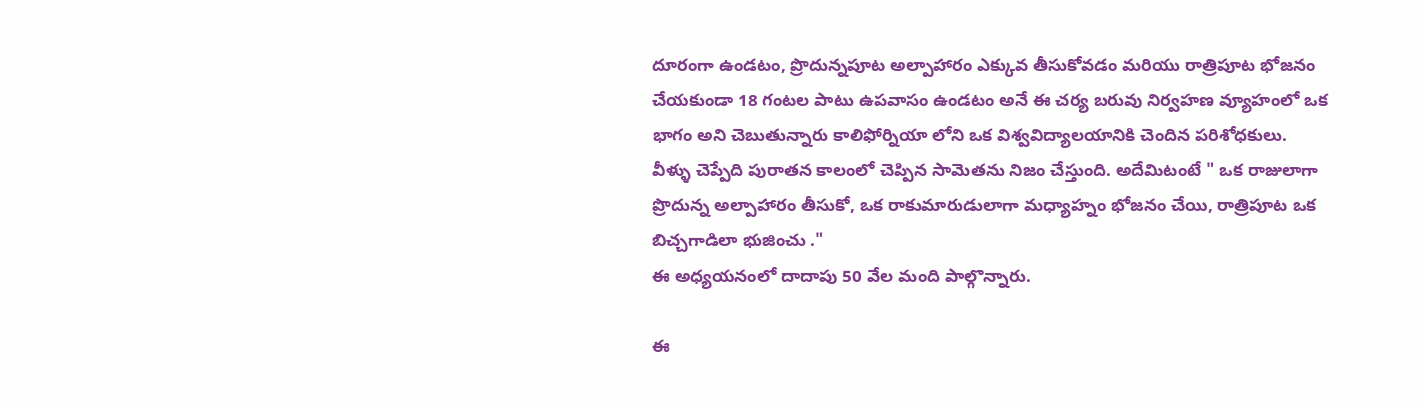దూరంగా ఉండటం, ప్రొదున్నపూట అల్పాహారం ఎక్కువ తీసుకోవడం మరియు రాత్రిపూట భోజనం చేయకుండా 18 గంటల పాటు ఉపవాసం ఉండటం అనే ఈ చర్య బరువు నిర్వహణ వ్యూహంలో ఒక భాగం అని చెబుతున్నారు కాలిఫోర్నియా లోని ఒక విశ్వవిద్యాలయానికి చెందిన పరిశోధకులు.
వీళ్ళు చెప్పేది పురాతన కాలంలో చెప్పిన సామెతను నిజం చేస్తుంది. అదేమిటంటే " ఒక రాజులాగా ప్రొదున్న అల్పాహారం తీసుకో, ఒక రాకుమారుడులాగా మధ్యాహ్నం భోజనం చేయి, రాత్రిపూట ఒక బిచ్చగాడిలా భుజించు ."
ఈ అధ్యయనంలో దాదాపు 50 వేల మంది పాల్గొన్నారు.

ఈ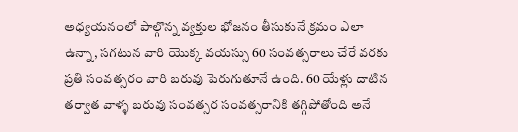అధ్యయనంలో పాల్గొన్న వ్యక్తుల భోజనం తీసుకునే క్రమం ఎలా ఉన్నా, సగటున వారి యొక్క వయస్సు 60 సంవత్సరాలు చేరే వరకు ప్రతి సంవత్సరం వారి బరువు పెరుగుతూనే ఉంది. 60 యేళ్లు దాటిన తర్వాత వాళ్ళ బరువు సంవత్సర సంవత్సరానికి తగ్గిపోతోంది అనే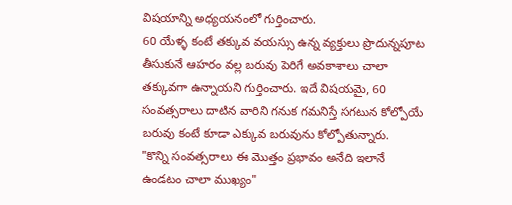విషయాన్ని అధ్యయనంలో గుర్తించారు.
60 యేళ్ళ కంటే తక్కువ వయస్సు ఉన్న వ్యక్తులు ప్రొదున్నపూట తీసుకునే ఆహరం వల్ల బరువు పెరిగే అవకాశాలు చాలా తక్కువగా ఉన్నాయని గుర్తించారు. ఇదే విషయమై, 60 సంవత్సరాలు దాటిన వారిని గనుక గమనిస్తే సగటున కోల్పోయే బరువు కంటే కూడా ఎక్కువ బరువును కోల్పోతున్నారు.
"కొన్ని సంవత్సరాలు ఈ మొత్తం ప్రభావం అనేది ఇలానే ఉండటం చాలా ముఖ్యం"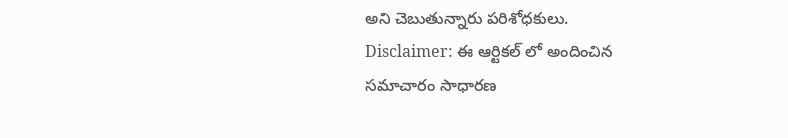అని చెబుతున్నారు పరిశోధకులు.
Disclaimer: ఈ ఆర్టికల్ లో అందించిన సమాచారం సాధారణ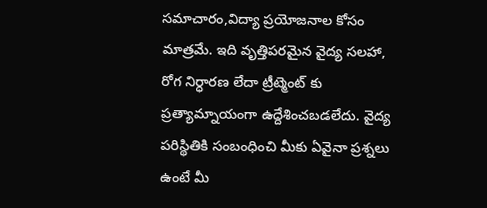సమాచారం,విద్యా ప్రయోజనాల కోసం మాత్రమే. ఇది వృత్తిపరమైన వైద్య సలహా, రోగ నిర్ధారణ లేదా ట్రీట్మెంట్ కు ప్రత్యామ్నాయంగా ఉద్దేశించబడలేదు. వైద్య పరిస్థితికి సంబంధించి మీకు ఏవైనా ప్రశ్నలు ఉంటే మీ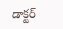డాక్టర్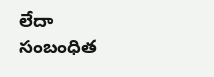లేదా సంబంధిత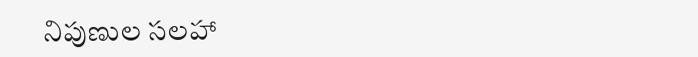నిపుణుల సలహా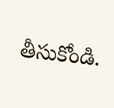తీసుకోండి.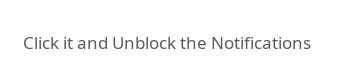Click it and Unblock the Notifications